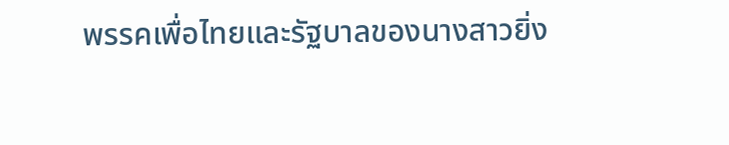พรรคเพื่อไทยและรัฐบาลของนางสาวยิ่ง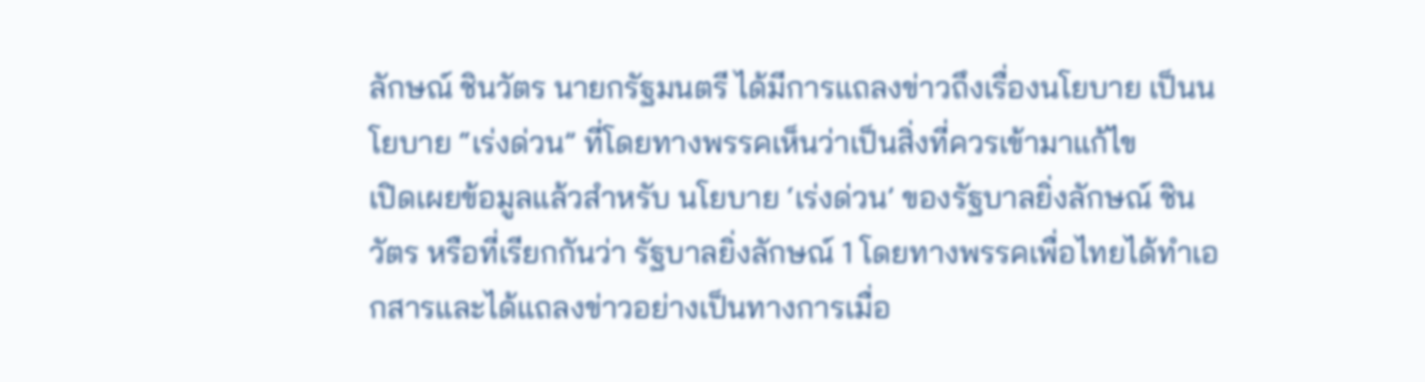ลักษณ์ ชินวัตร นายกรัฐมนตรี ได้มีการแถลงข่าวถึงเรื่องนโยบาย เป็นนโยบาย “เร่งด่วน” ที่โดยทางพรรคเห็นว่าเป็นสิ่งที่ควรเข้ามาแก้ไข
เปิดเผยข้อมูลแล้วสำหรับ นโยบาย ‘เร่งด่วน’ ของรัฐบาลยิ่งลักษณ์ ชินวัตร หรือที่เรียกกันว่า รัฐบาลยิ่งลักษณ์ 1 โดยทางพรรคเพื่อไทยได้ทำเอกสารและได้แถลงข่าวอย่างเป็นทางการเมื่อ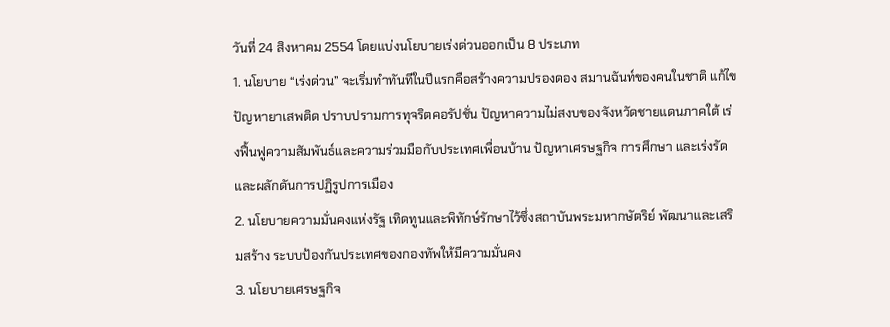วันที่ 24 สิงหาคม 2554 โดยแบ่งนโยบายเร่งด่วนออกเป็น 8 ประเภท
1. นโยบาย “เร่งด่วน” จะเริ่มทำทันทีในปีแรกคือสร้างความปรองดอง สมานฉันท์ของคนในชาติ แก้ไขปัญหายาเสพติด ปราบปรามการทุจริตคอรัปชั่น ปัญหาความไม่สงบของจังหวัดชายแดนภาคใต้ เร่งฟื้นฟูความสัมพันธ์และความร่วมมือกับประเทศเพื่อนบ้าน ปัญหาเศรษฐกิจ การศึกษา และเร่งรัดและผลักดันการปฏิรูปการเมือง
2. นโยบายความมั่นคงแห่งรัฐ เทิดทูนและพิทักษ์รักษาไว้ซึ่งสถาบันพระมหากษัตริย์ พัฒนาและเสริมสร้าง ระบบป้องกันประเทศของกองทัพให้มีความมั่นคง
3. นโยบายเศรษฐกิจ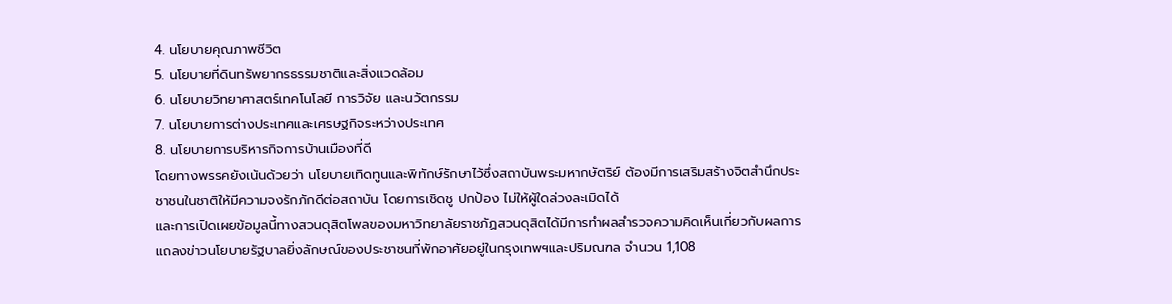4. นโยบายคุณภาพชีวิต
5. นโยบายที่ดินทรัพยากรธรรมชาติและสิ่งแวดล้อม
6. นโยบายวิทยาศาสตร์เทคโนโลยี การวิจัย และนวัตกรรม
7. นโยบายการต่างประเทศและเศรษฐกิจระหว่างประเทศ
8. นโยบายการบริหารกิจการบ้านเมืองที่ดี
โดยทางพรรคยังเน้นด้วยว่า นโยบายเทิดทูนและพิทักษ์รักษาไว้ซึ่งสถาบันพระมหากษัตริย์ ต้องมีการเสริมสร้างจิตสำนึกประชาชนในชาติให้มีความจงรักภักดีต่อสถาบัน โดยการเชิดชู ปกป้อง ไม่ให้ผู้ใดล่วงละเมิดได้
และการเปิดเผยข้อมูลนี้ทางสวนดุสิตโพลของมหาวิทยาลัยราชภัฏสวนดุสิตได้มีการทำผลสำรวจความคิดเห็นเกี่ยวกับผลการแถลงข่าวนโยบายรัฐบาลยิ่งลักษณ์ของประชาชนที่พักอาศัยอยู่ในกรุงเทพฯและปริมณฑล จำนวน 1,108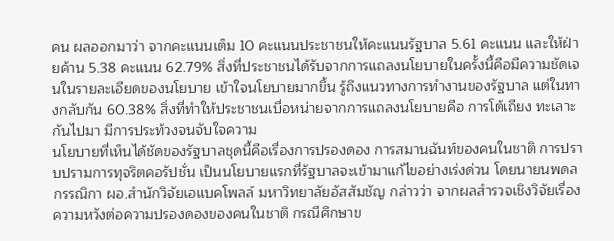คน ผลออกมาว่า จากคะแนนเต็ม 10 คะแนนประชาชนให้คะแนนรัฐบาล 5.61 คะแนน และให้ฝ่ายค้าน 5.38 คะแนน 62.79% สิ่งที่ประชาชนได้รับจากการแถลงนโยบายในครั้งนี้คือมีความชัดเจนในรายละเอียดของนโยบาย เข้าใจนโยบายมากขึ้น รู้ถึงแนวทางการทำงานของรัฐบาล แต่ในทางกลับกัน 60.38% สิ่งที่ทำให้ประชาชนเบื่อหน่ายจากการแถลงนโยบายคือ การโต้เถียง ทะเลาะกันไปมา มีการประท้วงจนจับใจความ
นโยบายที่เห็นได้ชัดของรัฐบาลชุดนี้คือเรื่องการปรองดอง การสมานฉันท์ของคนในชาติ การปราบปรามการทุจริตคอรัปชั่น เป็นนโยบายแรกที่รัฐบาลจะเข้ามาแก้ไขอย่างเร่งด่วน โดยนายนพดล กรรณิกา ผอ.สำนักวิจัยเอแบคโพลล์ มหาวิทยาลัยอัสสัมชัญ กล่าวว่า จากผลสำรวจเชิงวิจัยเรื่องความหวังต่อความปรองดองของคนในชาติ กรณีศึกษาข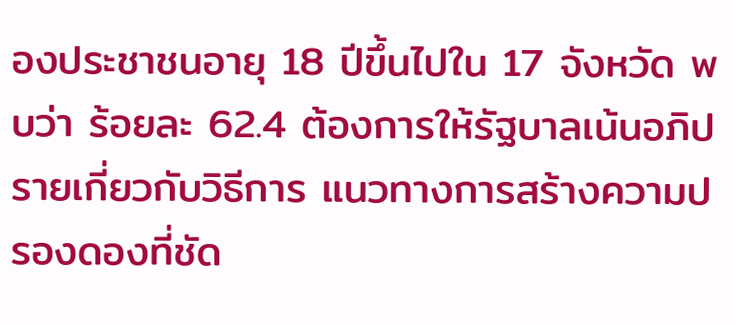องประชาชนอายุ 18 ปีขึ้นไปใน 17 จังหวัด พบว่า ร้อยละ 62.4 ต้องการให้รัฐบาลเน้นอภิปรายเกี่ยวกับวิธีการ แนวทางการสร้างความปรองดองที่ชัด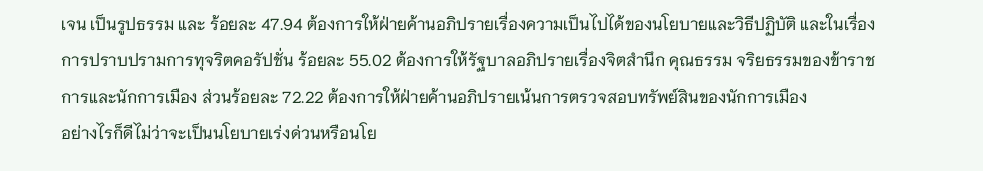เจน เป็นรูปธรรม และ ร้อยละ 47.94 ต้องการให้ฝ่ายค้านอภิปรายเรื่องความเป็นไปได้ของนโยบายและวิธีปฏิบัติ และในเรื่องการปราบปรามการทุจริตคอรัปชั่น ร้อยละ 55.02 ต้องการให้รัฐบาลอภิปรายเรื่องจิตสำนึก คุณธรรม จริยธรรมของข้าราชการและนักการเมือง ส่วนร้อยละ 72.22 ต้องการให้ฝ่ายค้านอภิปรายเน้นการตรวจสอบทรัพย์สินของนักการเมือง
อย่างไรก็ดีไม่ว่าจะเป็นนโยบายเร่งด่วนหรือนโย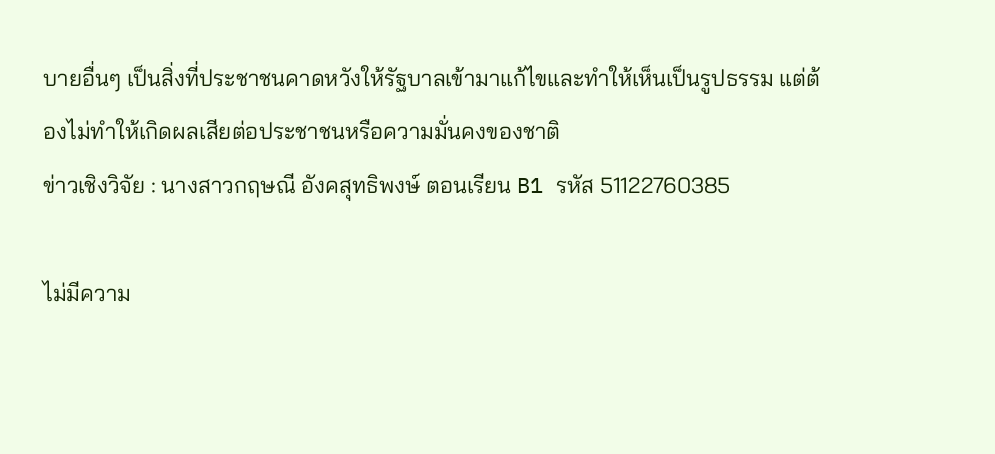บายอื่นๆ เป็นสิ่งที่ประชาชนคาดหวังให้รัฐบาลเข้ามาแก้ไขและทำให้เห็นเป็นรูปธรรม แต่ต้องไม่ทำให้เกิดผลเสียต่อประชาชนหรือความมั่นคงของชาติ
ข่าวเชิงวิจัย : นางสาวกฤษณี อังคสุทธิพงษ์ ตอนเรียน B1 รหัส 51122760385

ไม่มีความ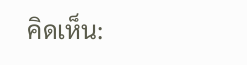คิดเห็น: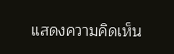แสดงความคิดเห็น